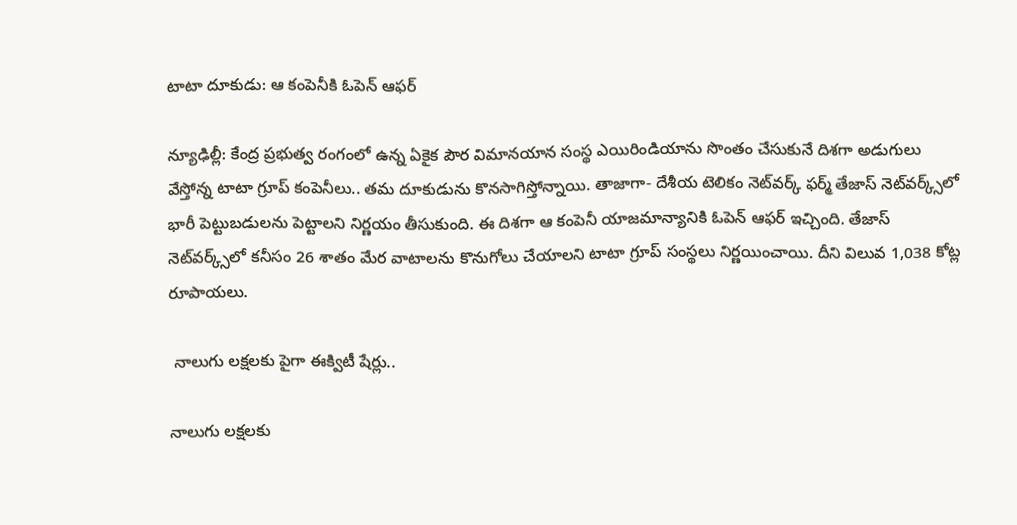టాటా దూకుడు: ఆ కంపెనీకి ఓపెన్ ఆఫర్

న్యూఢిల్లీ: కేంద్ర ప్రభుత్వ రంగంలో ఉన్న ఏకైక పౌర విమానయాన సంస్థ ఎయిరిండియాను సొంతం చేసుకునే దిశగా అడుగులు వేస్తోన్న టాటా గ్రూప్ కంపెనీలు.. తమ దూకుడును కొనసాగిస్తోన్నాయి. తాజాగా- దేశీయ టెలికం నెట్‌వర్క్ ఫర్మ్ తేజాస్ నెట్‌వర్క్స్‌లో భారీ పెట్టుబడులను పెట్టాలని నిర్ణయం తీసుకుంది. ఈ దిశగా ఆ కంపెనీ యాజమాన్యానికి ఓపెన్ ఆఫర్ ఇచ్చింది. తేజాస్ నెట్‌వర్క్స్‌లో కనీసం 26 శాతం మేర వాటాలను కొనుగోలు చేయాలని టాటా గ్రూప్ సంస్థలు నిర్ణయించాయి. దీని విలువ 1,038 కోట్ల రూపాయలు.

 నాలుగు లక్షలకు పైగా ఈక్విటీ షేర్లు..

నాలుగు లక్షలకు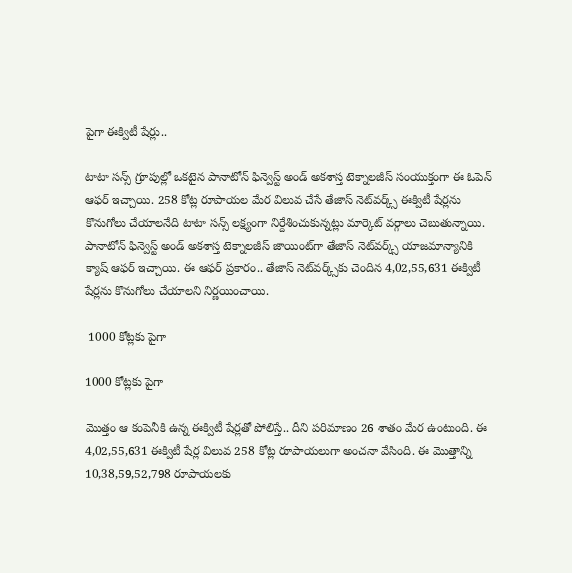పైగా ఈక్విటీ షేర్లు..

టాటా సన్స్ గ్రూపుల్లో ఒకటైన పానాటోన్ ఫిన్వెస్ట్ అండ్ అకశాస్త టెక్నాలజీస్ సంయుక్తంగా ఈ ఓపెన్ ఆఫర్ ఇచ్చాయి. 258 కోట్ల రూపాయల మేర విలువ చేసే తేజాస్ నెట్‌వర్క్స్ ఈక్విటీ షేర్లను కొనుగోలు చేయాలనేది టాటా సన్స్ లక్ష్యంగా నిర్దేశించుకున్నట్లు మార్కెట్ వర్గాలు చెబుతున్నాయి. పానాటోన్ ఫిన్వెస్ట్ అండ్ అకశాస్త టెక్నాలజీస్ జాయింట్‌గా తేజాస్ నెట్‌వర్క్స్‌ యాజమాన్యానికి క్యాష్ ఆఫర్ ఇచ్చాయి. ఈ ఆఫర్ ప్రకారం.. తేజాస్ నెట్‌వర్క్స్‌కు చెందిన 4,02,55,631 ఈక్విటీ షేర్లను కొనుగోలు చేయాలని నిర్ణయించాయి.

 1000 కోట్లకు పైగా

1000 కోట్లకు పైగా

మొత్తం ఆ కంపెనీకి ఉన్న ఈక్విటీ షేర్లతో పోలిస్తే.. దీని పరిమాణం 26 శాతం మేర ఉంటుంది. ఈ 4,02,55,631 ఈక్విటీ షేర్ల విలువ 258 కోట్ల రూపాయలుగా అంచనా వేసింది. ఈ మొత్తాన్ని 10,38,59,52,798 రూపాయలకు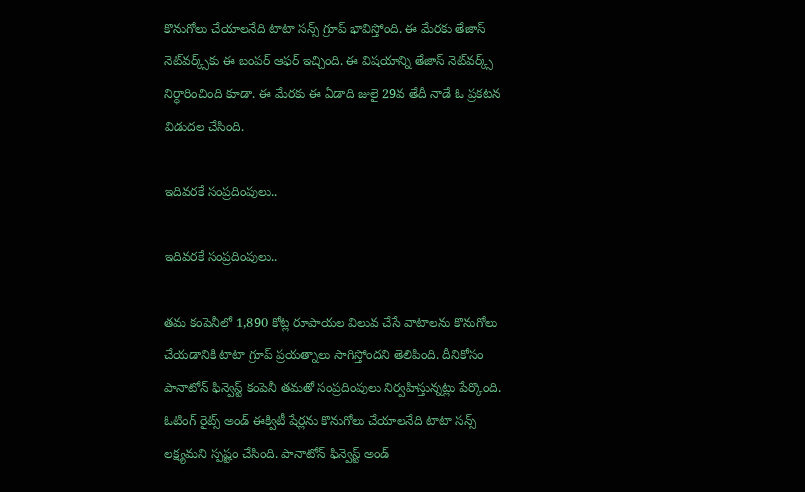కొనుగోలు చేయాలనేది టాటా సన్స్ గ్రూప్ భావిస్తోంది. ఈ మేరకు తేజాస్ నెట్‌వర్క్స్‌కు ఈ బంపర్ ఆఫర్ ఇచ్చింది. ఈ విషయాన్ని తేజాస్ నెట్‌వర్క్స్ నిర్ధారించింది కూడా. ఈ మేరకు ఈ ఏడాది జులై 29వ తేదీ నాడే ఓ ప్రకటన విడుదల చేసింది.

ఇదివరకే సంప్రదింపులు..

ఇదివరకే సంప్రదింపులు..

తమ కంపెనీలో 1,890 కోట్ల రూపాయల విలువ చేసే వాటాలను కొనుగోలు చేయడానికి టాటా గ్రూప్ ప్రయత్నాలు సాగిస్తోందని తెలిపింది. దీనికోసం పానాటోన్ ఫిన్వెస్ట్ కంపెనీ తమతో సంప్రదింపులు నిర్వహిస్తున్నట్లు పేర్కొంది. ఓటింగ్ రైట్స్ అండ్ ఈక్విటీ షేర్లను కొనుగోలు చేయాలనేది టాటా సన్స్ లక్ష్యమని స్పష్టం చేసింది. పానాటోన్ ఫిన్వెస్ట్ అండ్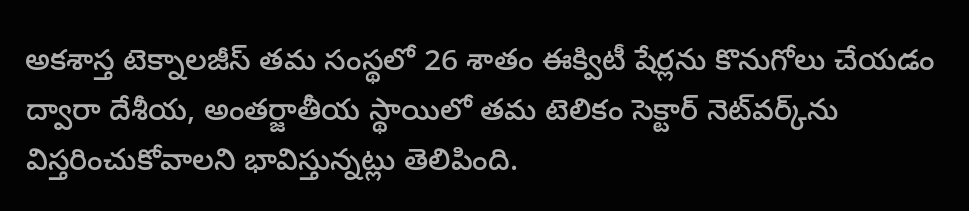అకశాస్త టెక్నాలజీస్ తమ సంస్థలో 26 శాతం ఈక్విటీ షేర్లను కొనుగోలు చేయడం ద్వారా దేశీయ, అంతర్జాతీయ స్థాయిలో తమ టెలికం సెక్టార్ నెట్‌వర్క్‌ను విస్తరించుకోవాలని భావిస్తున్నట్లు తెలిపింది.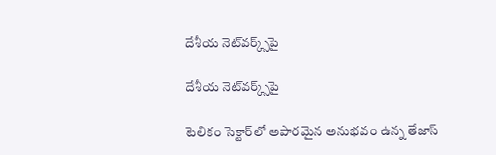దేశీయ నెట్‌వర్క్స్‌పై

దేశీయ నెట్‌వర్క్స్‌పై

టెలికం సెక్టార్‌లో అపారమైన అనుభవం ఉన్న తేజాస్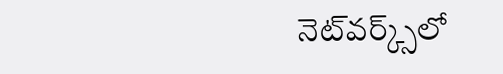నెట్‌వర్క్స్‌లో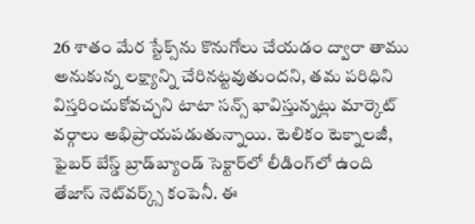26 శాతం మేర స్టేక్స్‌ను కొనుగోలు చేయడం ద్వారా తాము అనుకున్న లక్ష్యాన్ని చేరినట్టవుతుందని, తమ పరిధిని విస్తరించుకోవచ్చని టాటా సన్స్ భావిస్తున్నట్లు మార్కెట్ వర్గాలు అభిప్రాయపడుతున్నాయి. టెలికం టెక్నాలజీ, ఫైబర్ బేస్డ్ బ్రాడ్‌బ్యాండ్ సెక్టార్‌లో లీడింగ్‌లో ఉంది తేజాస్ నెట్‌వర్క్స్ కంపెనీ. ఈ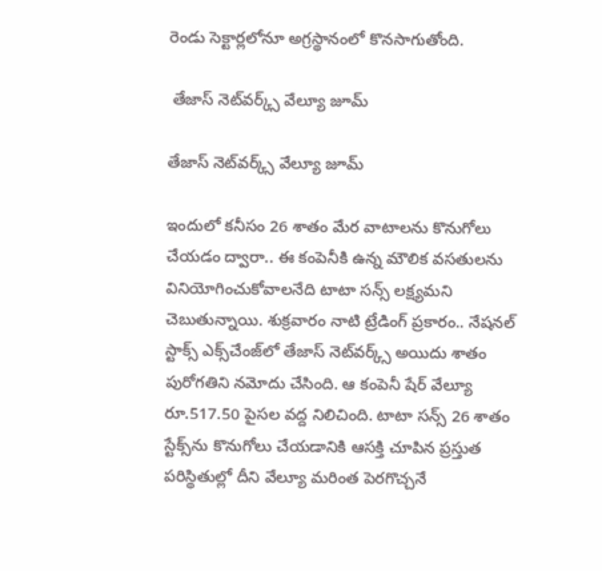రెండు సెక్టార్లలోనూ అగ్రస్థానంలో కొనసాగుతోంది.

 తేజాస్ నెట్‌వర్క్స్ వేల్యూ జూమ్

తేజాస్ నెట్‌వర్క్స్ వేల్యూ జూమ్

ఇందులో కనీసం 26 శాతం మేర వాటాలను కొనుగోలు చేయడం ద్వారా.. ఈ కంపెనీకి ఉన్న మౌలిక వసతులను వినియోగించుకోవాలనేది టాటా సన్స్ లక్ష్యమని చెబుతున్నాయి. శుక్రవారం నాటి ట్రేడింగ్ ప్రకారం.. నేషనల్ స్టాక్స్ ఎక్స్‌చేంజ్‌లో తేజాస్ నెట్‌వర్క్స్ అయిదు శాతం పురోగతిని నమోదు చేసింది. ఆ కంపెనీ షేర్ వేల్యూ రూ.517.50 పైసల వద్ద నిలిచింది. టాటా సన్స్ 26 శాతం స్టేక్స్‌ను కొనుగోలు చేయడానికి ఆసక్తి చూపిన ప్రస్తుత పరిస్థితుల్లో దీని వేల్యూ మరింత పెరగొచ్చనే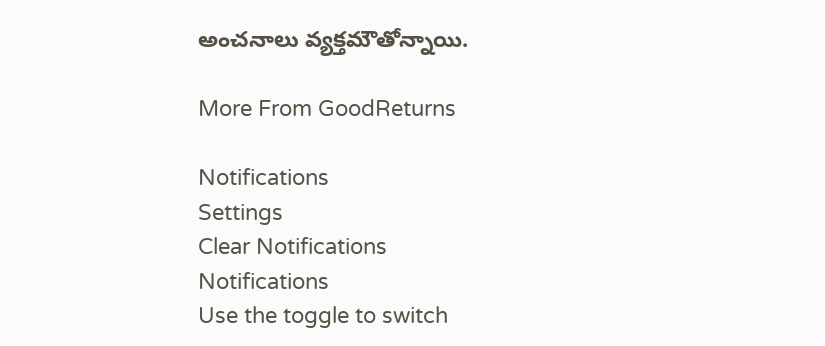అంచనాలు వ్యక్తమౌతోన్నాయి.

More From GoodReturns

Notifications
Settings
Clear Notifications
Notifications
Use the toggle to switch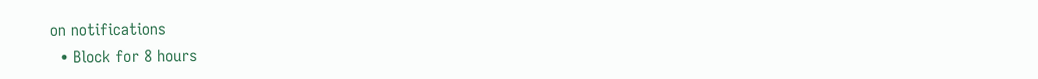on notifications
  • Block for 8 hours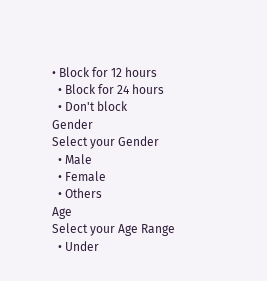• Block for 12 hours
  • Block for 24 hours
  • Don't block
Gender
Select your Gender
  • Male
  • Female
  • Others
Age
Select your Age Range
  • Under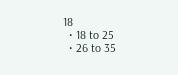18
  • 18 to 25
  • 26 to 35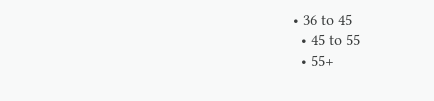• 36 to 45
  • 45 to 55
  • 55+